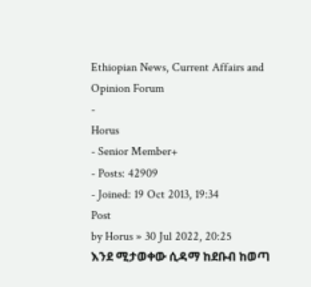Ethiopian News, Current Affairs and Opinion Forum
-
Horus
- Senior Member+
- Posts: 42909
- Joined: 19 Oct 2013, 19:34
Post
by Horus » 30 Jul 2022, 20:25
እንደ ሚታወቀው ሲዳማ ከደቡብ ከወጣ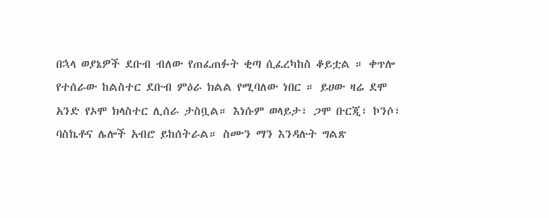በኋላ ወያኔዎች ደቡብ ብለው የጠፈጠፉት ቂጣ ሲፈረካከስ ቆይቷል ። ቀጥሎ የተሰራው ከልስተር ደቡብ ምዕራ ክልል የሚባለው ነበር ። ይሀው ዛሬ ደሞ አንድ የኦሞ ክላስተር ሊሰራ ታስቧል። እነሱም ወላይታ፣ ጋሞ ቡርጂ፣ ኮንሶ፣ ባስኬቶና ሌሎች አብሮ ይከሰትራል። ስሙን ማን እንዳሉት ግልጽ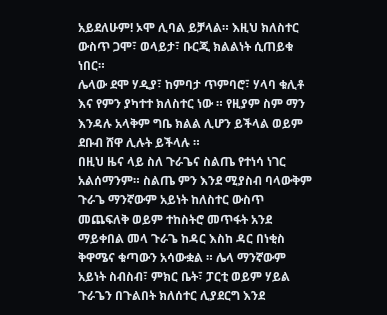አይደለሁም! ኦሞ ሊባል ይቻላል። እዚህ ክለስተር ውስጥ ጋሞ፣ ወላይታ፣ ቡርጂ ክልልነት ሲጠይቁ ነበር።
ሌላው ደሞ ሃዲያ፣ ከምባታ ጥምባሮ፣ ሃላባ ቁሊቶ እና የምን ያካተተ ክለስተር ነው ። የዚያም ስም ማን እንዳሉ አላቅም ግቤ ክልል ሊሆን ይችላል ወይም ደቡብ ሸዋ ሊሉት ይችላሉ ።
በዚህ ዜና ላይ ስለ ጉራጌና ስልጤ የተነሳ ነገር አልሰማንም። ስልጤ ምን እንደ ሚያስብ ባላውቅም ጉራጌ ማንኛውም አይነት ከለስተር ውስጥ መጨፍለቅ ወይም ተከስትሮ መጥፋት አንደ ማይቀበል መላ ጉራጌ ከዳር እስከ ዳር በነቂስ ቅዋሜና ቁጣውን አሳውቋል ። ሌላ ማንኛውም አይነት ስብስብ፣ ምክር ቤት፣ ፓርቲ ወይም ሃይል ጉራጌን በጉልበት ክለሰተር ሊያደርግ እንደ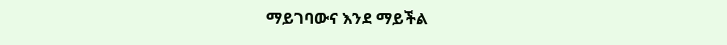ማይገባውና እንደ ማይችል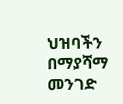ህዝባችን በማያሻማ መንገድ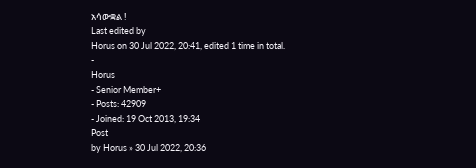አሳውቋል !
Last edited by
Horus on 30 Jul 2022, 20:41, edited 1 time in total.
-
Horus
- Senior Member+
- Posts: 42909
- Joined: 19 Oct 2013, 19:34
Post
by Horus » 30 Jul 2022, 20:36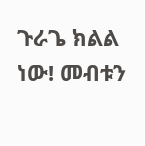ጉራጌ ክልል ነው! መብቱን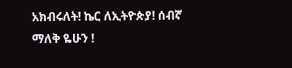አክብሩለት! ኬር ለኢትዮጵያ! ሰብኛ ማለቅ ዬሁን !